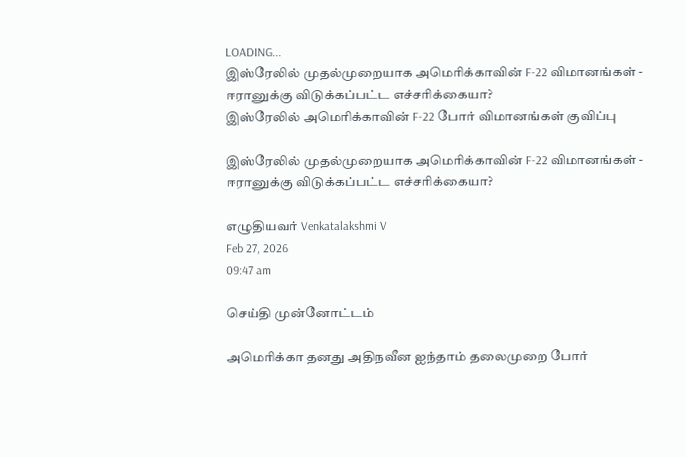LOADING...
இஸ்ரேலில் முதல்முறையாக அமெரிக்காவின் F-22 விமானங்கள் - ஈரானுக்கு விடுக்கப்பட்ட எச்சரிக்கையா?
இஸ்ரேலில் அமெரிக்காவின் F-22 போர் விமானங்கள் குவிப்பு

இஸ்ரேலில் முதல்முறையாக அமெரிக்காவின் F-22 விமானங்கள் - ஈரானுக்கு விடுக்கப்பட்ட எச்சரிக்கையா?

எழுதியவர் Venkatalakshmi V
Feb 27, 2026
09:47 am

செய்தி முன்னோட்டம்

அமெரிக்கா தனது அதிநவீன ஐந்தாம் தலைமுறை போர்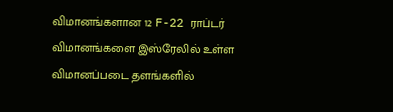விமானங்களான 12 F-22 ராப்டர் விமானங்களை இஸ்ரேலில் உள்ள விமானப்படை தளங்களில்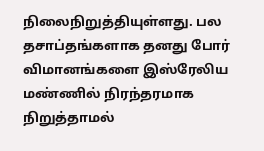நிலைநிறுத்தியுள்ளது. பல தசாப்தங்களாக தனது போர் விமானங்களை இஸ்ரேலிய மண்ணில் நிரந்தரமாக நிறுத்தாமல்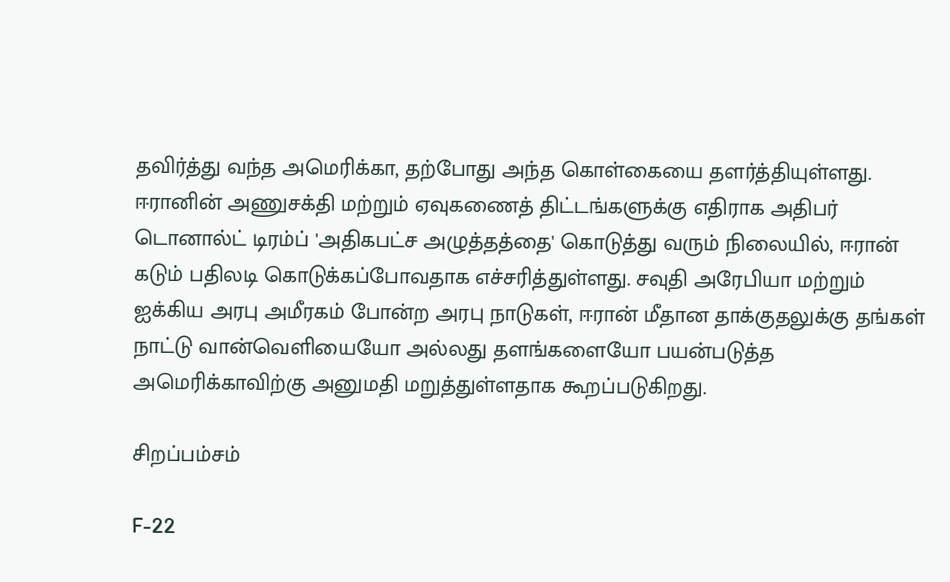தவிர்த்து வந்த அமெரிக்கா, தற்போது அந்த கொள்கையை தளர்த்தியுள்ளது. ஈரானின் அணுசக்தி மற்றும் ஏவுகணைத் திட்டங்களுக்கு எதிராக அதிபர் டொனால்ட் டிரம்ப் 'அதிகபட்ச அழுத்தத்தை' கொடுத்து வரும் நிலையில், ஈரான் கடும் பதிலடி கொடுக்கப்போவதாக எச்சரித்துள்ளது. சவுதி அரேபியா மற்றும் ஐக்கிய அரபு அமீரகம் போன்ற அரபு நாடுகள், ஈரான் மீதான தாக்குதலுக்கு தங்கள் நாட்டு வான்வெளியையோ அல்லது தளங்களையோ பயன்படுத்த அமெரிக்காவிற்கு அனுமதி மறுத்துள்ளதாக கூறப்படுகிறது.

சிறப்பம்சம்

F-22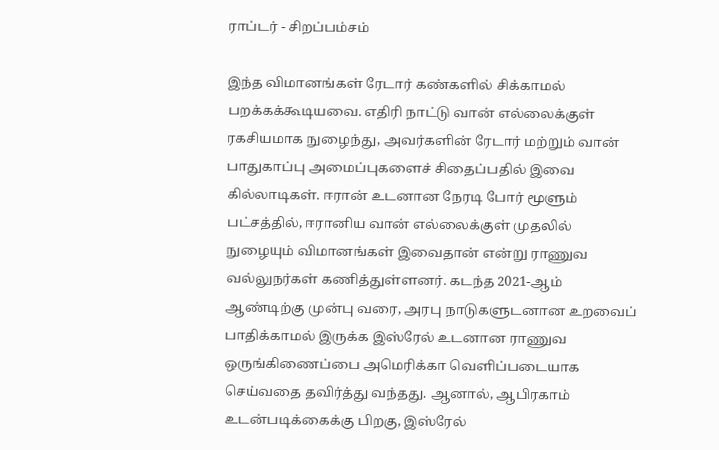ராப்டர் - சிறப்பம்சம்

இந்த விமானங்கள் ரேடார் கண்களில் சிக்காமல் பறக்கக்கூடியவை. எதிரி நாட்டு வான் எல்லைக்குள் ரகசியமாக நுழைந்து, அவர்களின் ரேடார் மற்றும் வான் பாதுகாப்பு அமைப்புகளைச் சிதைப்பதில் இவை கில்லாடிகள். ஈரான் உடனான நேரடி போர் மூளும் பட்சத்தில், ஈரானிய வான் எல்லைக்குள் முதலில் நுழையும் விமானங்கள் இவைதான் என்று ராணுவ வல்லுநர்கள் கணித்துள்ளனர். கடந்த 2021-ஆம் ஆண்டிற்கு முன்பு வரை, அரபு நாடுகளுடனான உறவைப் பாதிக்காமல் இருக்க இஸ்ரேல் உடனான ராணுவ ஒருங்கிணைப்பை அமெரிக்கா வெளிப்படையாக செய்வதை தவிர்த்து வந்தது. ஆனால், ஆபிரகாம் உடன்படிக்கைக்கு பிறகு, இஸ்ரேல்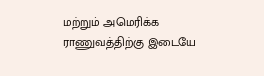மற்றும் அமெரிக்க ராணுவத்திற்கு இடையே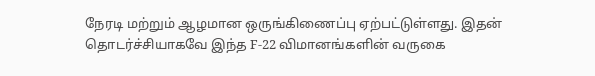நேரடி மற்றும் ஆழமான ஒருங்கிணைப்பு ஏற்பட்டுள்ளது. இதன் தொடர்ச்சியாகவே இந்த F-22 விமானங்களின் வருகை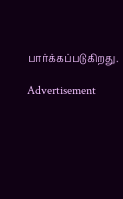பார்க்கப்படுகிறது.

Advertisement